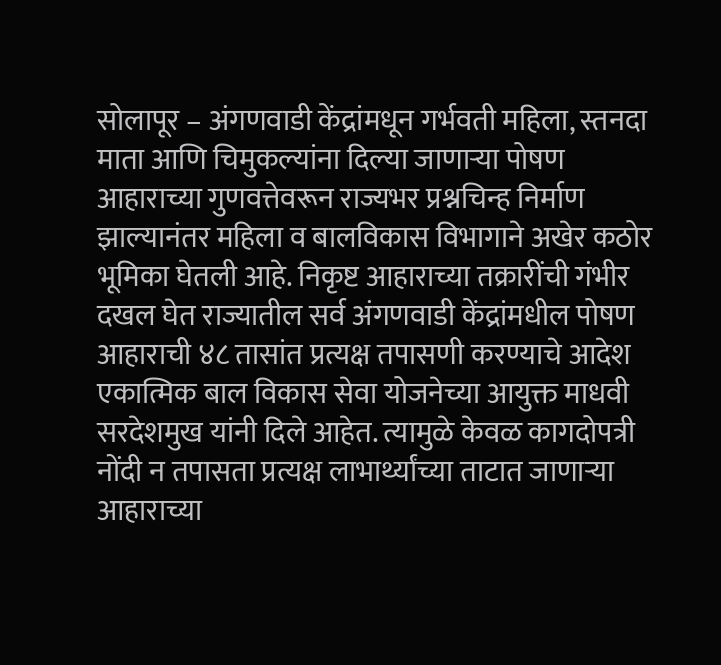सोलापूर – अंगणवाडी केंद्रांमधून गर्भवती महिला, स्तनदा माता आणि चिमुकल्यांना दिल्या जाणाऱ्या पोषण आहाराच्या गुणवत्तेवरून राज्यभर प्रश्नचिन्ह निर्माण झाल्यानंतर महिला व बालविकास विभागाने अखेर कठोर भूमिका घेतली आहे. निकृष्ट आहाराच्या तक्रारींची गंभीर दखल घेत राज्यातील सर्व अंगणवाडी केंद्रांमधील पोषण आहाराची ४८ तासांत प्रत्यक्ष तपासणी करण्याचे आदेश एकात्मिक बाल विकास सेवा योजनेच्या आयुक्त माधवी सरदेशमुख यांनी दिले आहेत. त्यामुळे केवळ कागदोपत्री नोंदी न तपासता प्रत्यक्ष लाभार्थ्यांच्या ताटात जाणाऱ्या आहाराच्या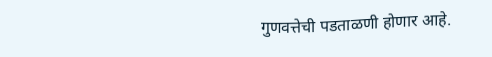गुणवत्तेची पडताळणी होणार आहे.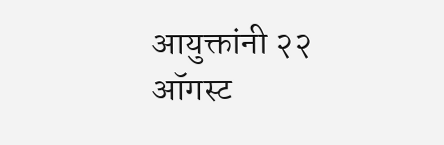आयुक्तांनी २२ ऑगस्ट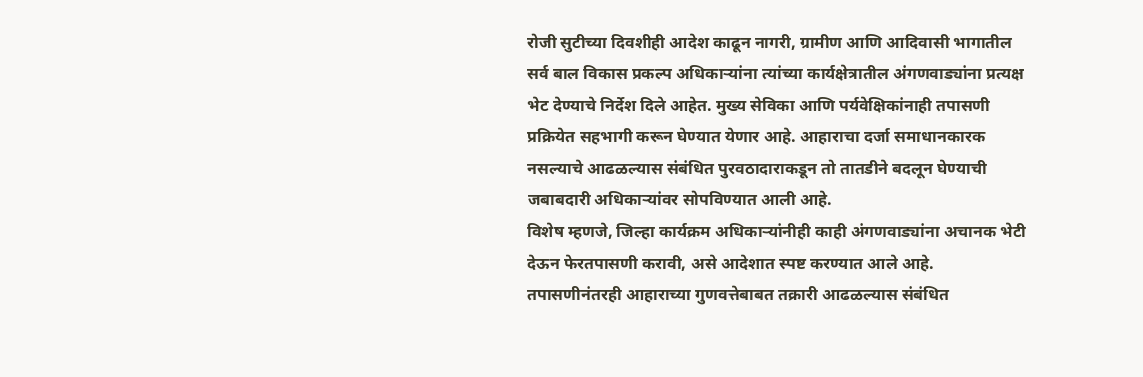रोजी सुटीच्या दिवशीही आदेश काढून नागरी, ग्रामीण आणि आदिवासी भागातील सर्व बाल विकास प्रकल्प अधिकाऱ्यांना त्यांच्या कार्यक्षेत्रातील अंगणवाड्यांना प्रत्यक्ष भेट देण्याचे निर्देश दिले आहेत. मुख्य सेविका आणि पर्यवेक्षिकांनाही तपासणी प्रक्रियेत सहभागी करून घेण्यात येणार आहे. आहाराचा दर्जा समाधानकारक नसल्याचे आढळल्यास संबंधित पुरवठादाराकडून तो तातडीने बदलून घेण्याची जबाबदारी अधिकाऱ्यांवर सोपविण्यात आली आहे.
विशेष म्हणजे, जिल्हा कार्यक्रम अधिकाऱ्यांनीही काही अंगणवाड्यांना अचानक भेटी देऊन फेरतपासणी करावी, असे आदेशात स्पष्ट करण्यात आले आहे. तपासणीनंतरही आहाराच्या गुणवत्तेबाबत तक्रारी आढळल्यास संबंधित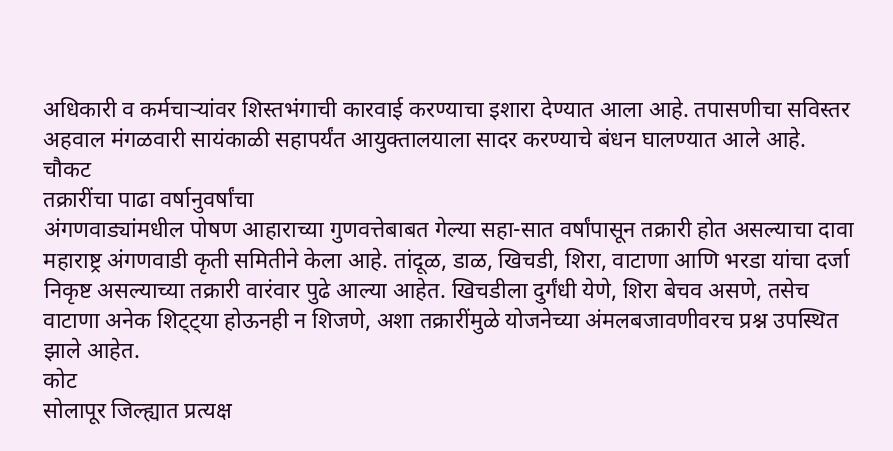अधिकारी व कर्मचाऱ्यांवर शिस्तभंगाची कारवाई करण्याचा इशारा देण्यात आला आहे. तपासणीचा सविस्तर अहवाल मंगळवारी सायंकाळी सहापर्यंत आयुक्तालयाला सादर करण्याचे बंधन घालण्यात आले आहे.
चौकट
तक्रारींचा पाढा वर्षानुवर्षांचा
अंगणवाड्यांमधील पोषण आहाराच्या गुणवत्तेबाबत गेल्या सहा-सात वर्षांपासून तक्रारी होत असल्याचा दावा महाराष्ट्र अंगणवाडी कृती समितीने केला आहे. तांदूळ, डाळ, खिचडी, शिरा, वाटाणा आणि भरडा यांचा दर्जा निकृष्ट असल्याच्या तक्रारी वारंवार पुढे आल्या आहेत. खिचडीला दुर्गंधी येणे, शिरा बेचव असणे, तसेच वाटाणा अनेक शिट्ट्या होऊनही न शिजणे, अशा तक्रारींमुळे योजनेच्या अंमलबजावणीवरच प्रश्न उपस्थित झाले आहेत.
कोट
सोलापूर जिल्ह्यात प्रत्यक्ष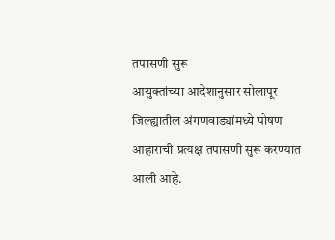तपासणी सुरू
आयुक्तांच्या आदेशानुसार सोलापूर जिल्ह्यातील अंगणवाड्यांमध्ये पोषण आहाराची प्रत्यक्ष तपासणी सुरू करण्यात आली आहे.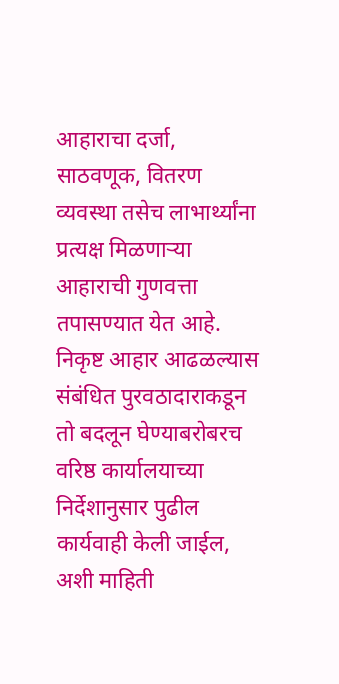आहाराचा दर्जा, साठवणूक, वितरण व्यवस्था तसेच लाभार्थ्यांना प्रत्यक्ष मिळणाऱ्या आहाराची गुणवत्ता तपासण्यात येत आहे. निकृष्ट आहार आढळल्यास संबंधित पुरवठादाराकडून तो बदलून घेण्याबरोबरच वरिष्ठ कार्यालयाच्या निर्देशानुसार पुढील कार्यवाही केली जाईल, अशी माहिती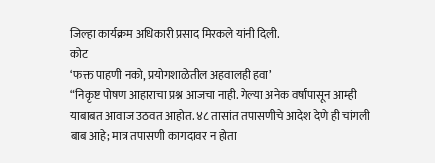जिल्हा कार्यक्रम अधिकारी प्रसाद मिरकले यांनी दिली.
कोट
‘फक्त पाहणी नको, प्रयोगशाळेतील अहवालही हवा’
“निकृष्ट पोषण आहाराचा प्रश्न आजचा नाही. गेल्या अनेक वर्षांपासून आम्ही याबाबत आवाज उठवत आहोत. ४८ तासांत तपासणीचे आदेश देणे ही चांगली बाब आहे; मात्र तपासणी कागदावर न होता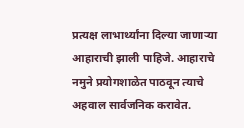प्रत्यक्ष लाभार्थ्यांना दिल्या जाणाऱ्या आहाराची झाली पाहिजे. आहाराचे नमुने प्रयोगशाळेत पाठवून त्याचे अहवाल सार्वजनिक करावेत.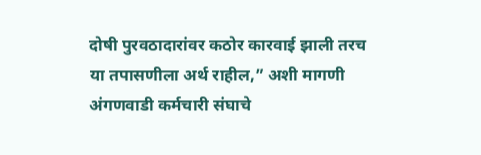दोषी पुरवठादारांवर कठोर कारवाई झाली तरच या तपासणीला अर्थ राहील,” अशी मागणी अंगणवाडी कर्मचारी संघाचे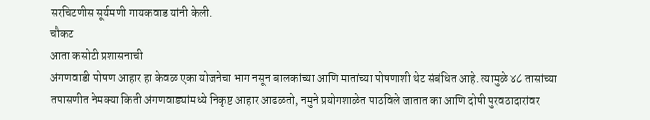सरचिटणीस सूर्यमणी गायकवाड यांनी केली.
चौकट
आता कसोटी प्रशासनाची
अंगणवाडी पोषण आहार हा केवळ एका योजनेचा भाग नसून बालकांच्या आणि मातांच्या पोषणाशी थेट संबंधित आहे. त्यामुळे ४८ तासांच्या तपासणीत नेमक्या किती अंगणवाड्यांमध्ये निकृष्ट आहार आढळतो, नमुने प्रयोगशाळेत पाठविले जातात का आणि दोषी पुरवठादारांवर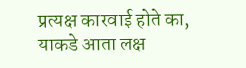प्रत्यक्ष कारवाई होते का, याकडे आता लक्ष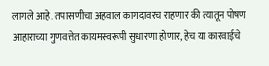लागले आहे. तपासणीचा अहवाल कागदावरच राहणार की त्यातून पोषण आहाराच्या गुणवत्तेत कायमस्वरूपी सुधारणा होणार, हेच या कारवाईचे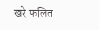खरे फलित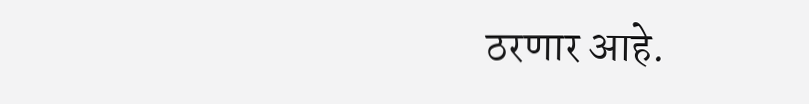ठरणार आहे.